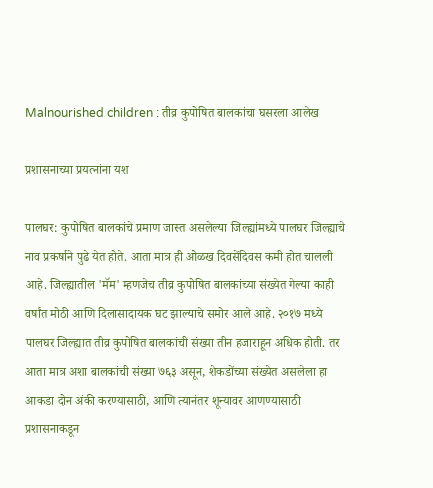Malnourished children : तीव्र कुपोषित बालकांचा घसरला आलेख

प्रशासनाच्या प्रयत्नांना यश

पालघर: कुपोषित बालकांचे प्रमाण जास्त असलेल्या जिल्ह्यांमध्ये पालघर जिल्ह्याचे नाव प्रकर्षाने पुढे येत होते. आता मात्र ही ओळख दिवसेंदिवस कमी होत चालली आहे. जिल्ह्यातील 'मॅम' म्हणजेच तीव्र कुपोषित बालकांच्या संख्येत गेल्या काही वर्षांत मोठी आणि दिलासादायक घट झाल्याचे समोर आले आहे. २०१७ मध्ये पालघर जिल्ह्यात तीव्र कुपोषित बालकांची संख्या तीन हजाराहून अधिक होती. तर आता मात्र अशा बालकांची संख्या ७६३ असून, शेकडोंच्या संख्येत असलेला हा आकडा दोन अंकी करण्यासाठी, आणि त्यानंतर शून्यावर आणण्यासाठी प्रशासनाकडून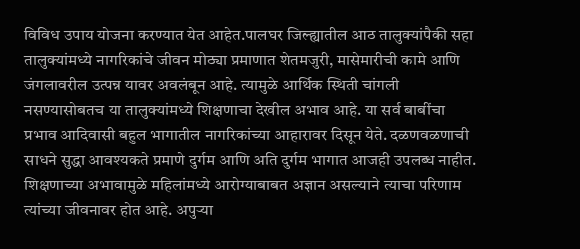विविध उपाय योजना करण्यात येत आहेत.पालघर जिल्ह्यातील आठ तालुक्यांपैकी सहा तालुक्यांमध्ये नागरिकांचे जीवन मोठ्या प्रमाणात शेतमजुरी, मासेमारीची कामे आणि जंगलावरील उत्पन्न यावर अवलंबून आहे. त्यामुळे आर्थिक स्थिती चांगली नसण्यासोबतच या तालुक्यांमध्ये शिक्षणाचा देखील अभाव आहे. या सर्व बाबींचा प्रभाव आदिवासी बहुल भागातील नागरिकांच्या आहारावर दिसून येते. दळणवळणाची साधने सुद्धा आवश्यकते प्रमाणे दुर्गम आणि अति दुर्गम भागात आजही उपलब्ध नाहीत. शिक्षणाच्या अभावामुळे महिलांमध्ये आरोग्याबाबत अज्ञान असल्याने त्याचा परिणाम त्यांच्या जीवनावर होत आहे. अपुऱ्या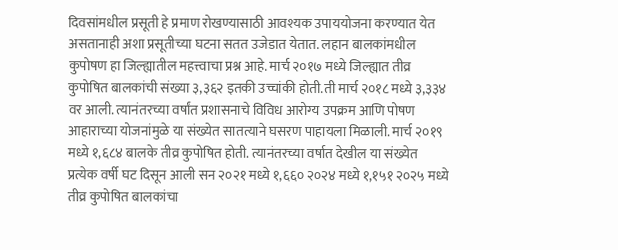दिवसांमधील प्रसूती हे प्रमाण रोखण्यासाठी आवश्यक उपाययोजना करण्यात येत असतानाही अशा प्रसूतीच्या घटना सतत उजेडात येतात. लहान बालकांमधील कुपोषण हा जिल्ह्यातील महत्त्वाचा प्रश्न आहे. मार्च २०१७ मध्ये जिल्ह्यात तीव्र कुपोषित बालकांची संख्या ३,३६२ इतकी उच्चांकी होती.ती मार्च २०१८ मध्ये ३,३३४ वर आली. त्यानंतरच्या वर्षांत प्रशासनाचे विविध आरोग्य उपक्रम आणि पोषण आहाराच्या योजनांमुळे या संख्येत सातत्याने घसरण पाहायला मिळाली. मार्च २०१९ मध्ये १,६८४ बालके तीव्र कुपोषित होती. त्यानंतरच्या वर्षात देखील या संख्येत प्रत्येक वर्षी घट दिसून आली सन २०२१ मध्ये १,६६० २०२४ मध्ये १,१५१ २०२५ मध्ये तीव्र कुपोषित बालकांचा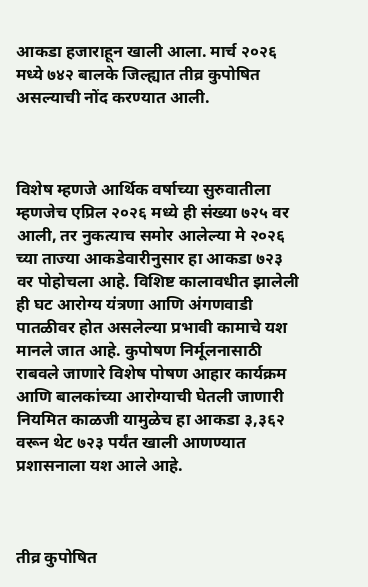आकडा हजाराहून खाली आला. मार्च २०२६ मध्ये ७४२ बालके जिल्ह्यात तीव्र कुपोषित असल्याची नोंद करण्यात आली.



विशेष म्हणजे आर्थिक वर्षाच्या सुरुवातीला म्हणजेच एप्रिल २०२६ मध्ये ही संख्या ७२५ वर आली, तर नुकत्याच समोर आलेल्या मे २०२६ च्या ताज्या आकडेवारीनुसार हा आकडा ७२३ वर पोहोचला आहे. विशिष्ट कालावधीत झालेली ही घट आरोग्य यंत्रणा आणि अंगणवाडी पातळीवर होत असलेल्या प्रभावी कामाचे यश मानले जात आहे. कुपोषण निर्मूलनासाठी राबवले जाणारे विशेष पोषण आहार कार्यक्रम आणि बालकांच्या आरोग्याची घेतली जाणारी नियमित काळजी यामुळेच हा आकडा ३,३६२ वरून थेट ७२३ पर्यंत खाली आणण्यात प्रशासनाला यश आले आहे.



तीव्र कुपोषित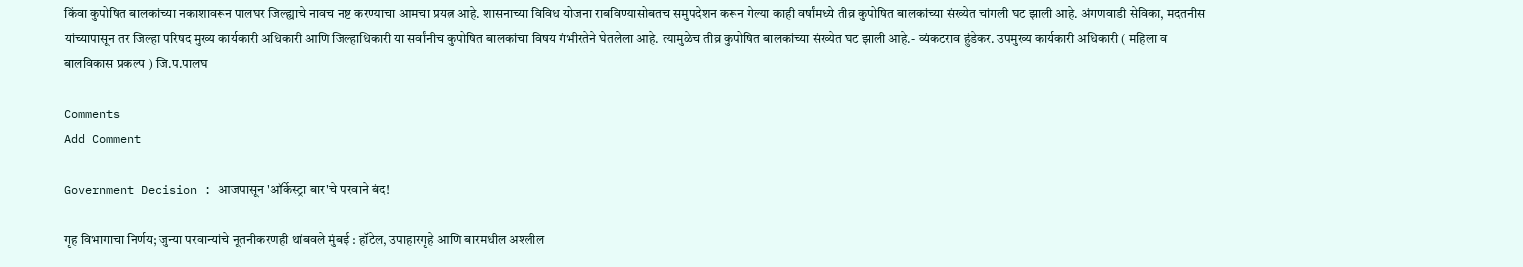किंवा कुपोषित बालकांच्या नकाशावरून पालघर जिल्ह्याचे नावच नष्ट करण्याचा आमचा प्रयत्न आहे. शासनाच्या विविध योजना राबविण्यासोबतच समुपदेशन करून गेल्या काही वर्षांमध्ये तीव्र कुपोषित बालकांच्या संख्येत चांगली घट झाली आहे. अंगणवाडी सेविका, मदतनीस यांच्यापासून तर जिल्हा परिषद मुख्य कार्यकारी अधिकारी आणि जिल्हाधिकारी या सर्वांनीच कुपोषित बालकांचा विषय गंभीरतेने घेतलेला आहे. त्यामुळेच तीव्र कुपोषित बालकांच्या संख्येत घट झाली आहे.- व्यंकटराव हुंडेकर. उपमुख्य कार्यकारी अधिकारी ( महिला व बालविकास प्रकल्प ) जि.प.पालघ

Comments
Add Comment

Government Decision : आजपासून 'ऑर्केस्ट्रा बार'चे परवाने बंद!

गृह विभागाचा निर्णय; जुन्या परवान्यांचे नूतनीकरणही थांबवले मुंबई : हॉटेल, उपाहारगृहे आणि बारमधील अश्लील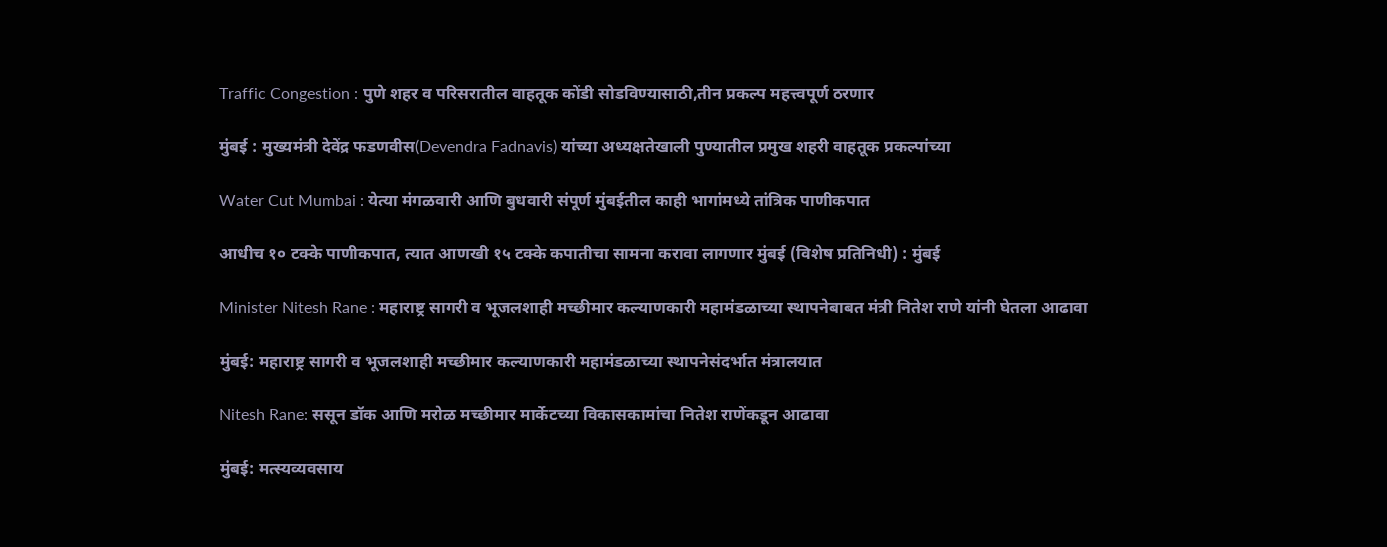Traffic Congestion : पुणे शहर व परिसरातील वाहतूक कोंडी सोडविण्यासाठी,तीन प्रकल्प महत्त्वपूर्ण ठरणार

मुंबई : मुख्यमंत्री देवेंद्र फडणवीस(Devendra Fadnavis) यांच्या अध्यक्षतेखाली पुण्यातील प्रमुख शहरी वाहतूक प्रकल्पांच्या

Water Cut Mumbai : येत्या मंगळवारी आणि बुधवारी संपूर्ण मुंबईतील काही भागांमध्ये तांत्रिक पाणीकपात

आधीच १० टक्के पाणीकपात, त्यात आणखी १५ टक्के कपातीचा सामना करावा लागणार मुंबई (विशेष प्रतिनिधी) : मुंबई

Minister Nitesh Rane : महाराष्ट्र सागरी व भूजलशाही मच्छीमार कल्याणकारी महामंडळाच्या स्थापनेबाबत मंत्री नितेश राणे यांनी घेतला आढावा

मुंबई: महाराष्ट्र सागरी व भूजलशाही मच्छीमार कल्याणकारी महामंडळाच्या स्थापनेसंदर्भात मंत्रालयात

Nitesh Rane: ससून डॉक आणि मरोळ मच्छीमार मार्केटच्या विकासकामांचा नितेश राणेंकडून आढावा

मुंबई: मत्स्यव्यवसाय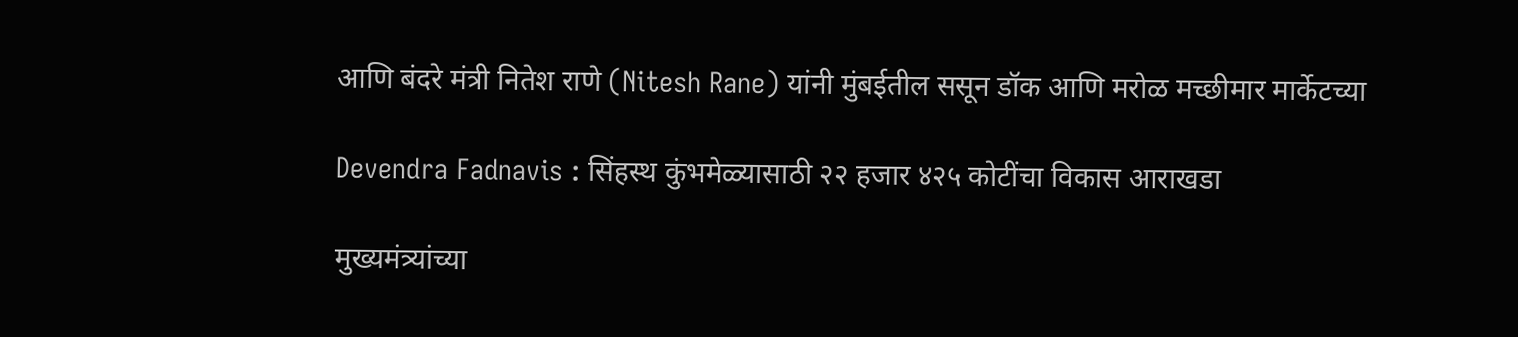आणि बंदरे मंत्री नितेश राणे (Nitesh Rane) यांनी मुंबईतील ससून डॉक आणि मरोळ मच्छीमार मार्केटच्या

Devendra Fadnavis : सिंहस्थ कुंभमेळ्यासाठी २२ हजार ४२५ कोटींचा विकास आराखडा

मुख्यमंत्र्यांच्या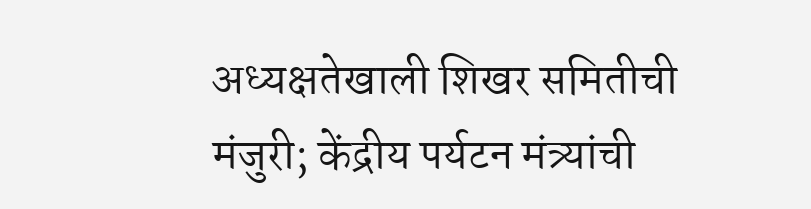अध्यक्षतेखाली शिखर समितीची मंजुरी; केंद्रीय पर्यटन मंत्र्यांची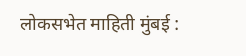लोकसभेत माहिती मुंबई :